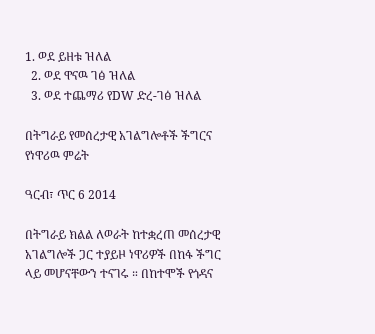1. ወደ ይዘቱ ዝለል
  2. ወደ ዋናዉ ገፅ ዝለል
  3. ወደ ተጨማሪ የDW ድረ-ገፅ ዝለል

በትግራይ የመሰረታዊ አገልግሎቶች ችግርና የነዋሪዉ ምሬት

ዓርብ፣ ጥር 6 2014

በትግራይ ክልል ለወራት ከተቋረጠ መሰረታዊ አገልግሎች ጋር ተያይዞ ነዋሪዎች በከፋ ችግር ላይ መሆናቸውን ተናገሩ ። በከተሞች የጎዳና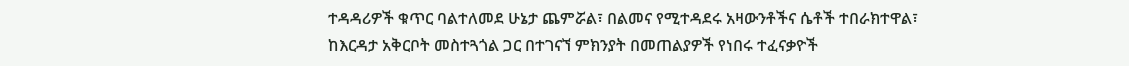ተዳዳሪዎች ቁጥር ባልተለመደ ሁኔታ ጨምሯል፣ በልመና የሚተዳደሩ አዛውንቶችና ሴቶች ተበራክተዋል፣ ከእርዳታ አቅርቦት መስተጓጎል ጋር በተገናኘ ምክንያት በመጠልያዎች የነበሩ ተፈናቃዮች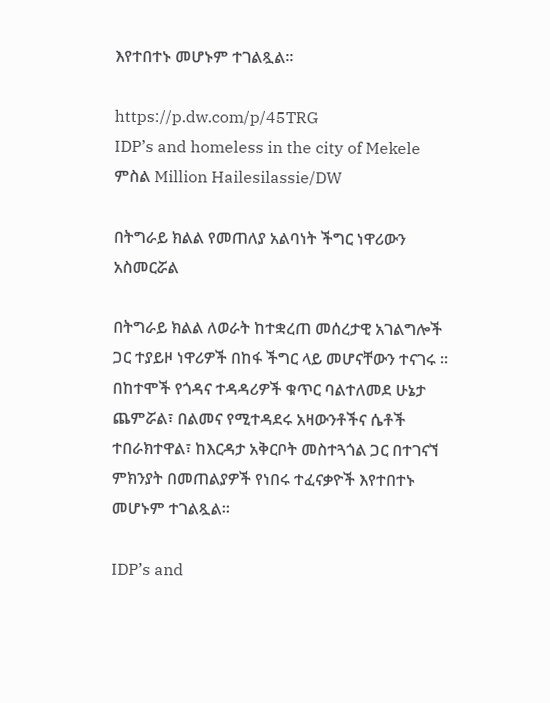እየተበተኑ መሆኑም ተገልጿል።

https://p.dw.com/p/45TRG
IDP’s and homeless in the city of Mekele
ምስል Million Hailesilassie/DW

በትግራይ ክልል የመጠለያ አልባነት ችግር ነዋሪውን አስመርሯል

በትግራይ ክልል ለወራት ከተቋረጠ መሰረታዊ አገልግሎች ጋር ተያይዞ ነዋሪዎች በከፋ ችግር ላይ መሆናቸውን ተናገሩ ። በከተሞች የጎዳና ተዳዳሪዎች ቁጥር ባልተለመደ ሁኔታ ጨምሯል፣ በልመና የሚተዳደሩ አዛውንቶችና ሴቶች ተበራክተዋል፣ ከእርዳታ አቅርቦት መስተጓጎል ጋር በተገናኘ ምክንያት በመጠልያዎች የነበሩ ተፈናቃዮች እየተበተኑ መሆኑም ተገልጿል።

IDP’s and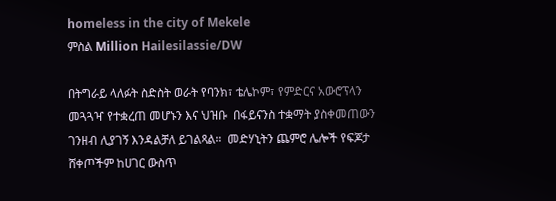homeless in the city of Mekele
ምስል Million Hailesilassie/DW

በትግራይ ላለፉት ስድስት ወራት የባንክ፣ ቴሌኮም፣ የምድርና አውሮፕላን መጓጓዣ የተቋረጠ መሆኑን እና ህዝቡ  በፋይናንስ ተቋማት ያስቀመጠውን ገንዘብ ሊያገኝ እንዳልቻለ ይገልጻል።  መድሃኒትን ጨምሮ ሌሎች የፍጆታ ሸቀጦችም ከሀገር ውስጥ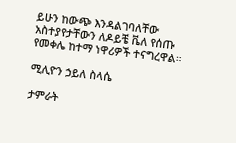ይሁን ከውጭ እንዳልገባለቸው አስተያየታቸውን ለዶይቼ ቬለ የሰጡ የመቀሌ ከተማ ነዋሪዎች ተናግረዋል።

ሚሊዮን ኃይለ ስላሴ

ታምራት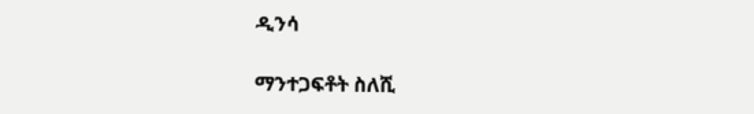ዲንሳ

ማንተጋፍቶት ስለሺ